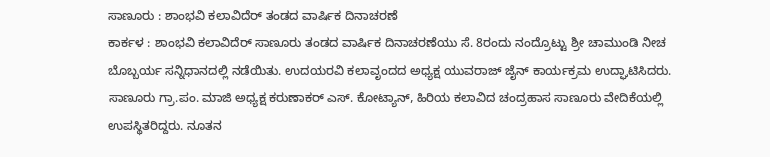ಸಾಣೂರು : ಶಾಂಭವಿ ಕಲಾವಿದೆರ್ ತಂಡದ ವಾರ್ಷಿಕ ದಿನಾಚರಣೆ
ಕಾರ್ಕಳ : ಶಾಂಭವಿ ಕಲಾವಿದೆರ್ ಸಾಣೂರು ತಂಡದ ವಾರ್ಷಿಕ ದಿನಾಚರಣೆಯು ಸೆ. 8ರಂದು ನಂದ್ರೊಟ್ಟು ಶ್ರೀ ಚಾಮುಂಡಿ ನೀಚ ಬೊಬ್ಬರ್ಯ ಸನ್ನಿಧಾನದಲ್ಲಿ ನಡೆಯಿತು. ಉದಯರವಿ ಕಲಾವೃಂದದ ಅಧ್ಯಕ್ಷ ಯುವರಾಜ್ ಜೈನ್ ಕಾರ್ಯಕ್ರಮ ಉದ್ಘಾಟಿಸಿದರು. ಸಾಣೂರು ಗ್ರಾ.ಪಂ. ಮಾಜಿ ಅಧ್ಯಕ್ಷ ಕರುಣಾಕರ್ ಎಸ್. ಕೋಟ್ಯಾನ್, ಹಿರಿಯ ಕಲಾವಿದ ಚಂದ್ರಹಾಸ ಸಾಣೂರು ವೇದಿಕೆಯಲ್ಲಿ ಉಪಸ್ಥಿತರಿದ್ದರು. ನೂತನ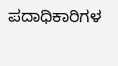ಪದಾಧಿಕಾರಿಗಳ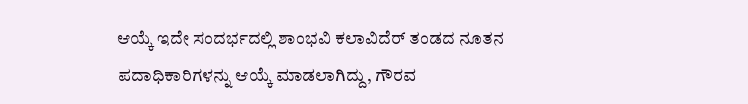ಆಯ್ಕೆ ಇದೇ ಸಂದರ್ಭದಲ್ಲಿ ಶಾಂಭವಿ ಕಲಾವಿದೆರ್ ತಂಡದ ನೂತನ ಪದಾಧಿಕಾರಿಗಳನ್ನು ಆಯ್ಕೆ ಮಾಡಲಾಗಿದ್ದು, ಗೌರವ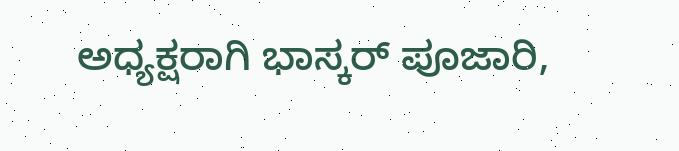ಅಧ್ಯಕ್ಷರಾಗಿ ಭಾಸ್ಕರ್ ಪೂಜಾರಿ,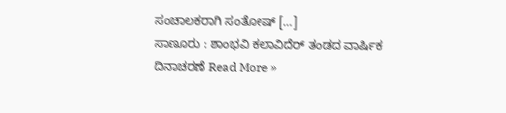ಸಂಚಾಲಕರಾಗಿ ಸಂತೋಷ್ […]
ಸಾಣೂರು : ಶಾಂಭವಿ ಕಲಾವಿದೆರ್ ತಂಡದ ವಾರ್ಷಿಕ ದಿನಾಚರಣೆ Read More »